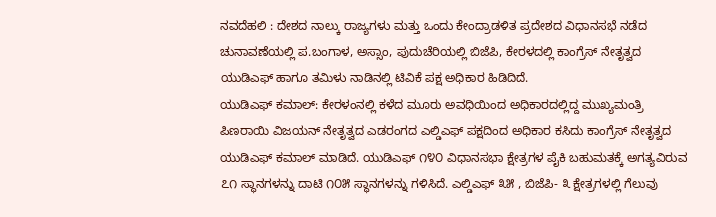ನವದೆಹಲಿ : ದೇಶದ ನಾಲ್ಕು ರಾಜ್ಯಗಳು ಮತ್ತು ಒಂದು ಕೇಂದ್ರಾಡಳಿತ ಪ್ರದೇಶದ ವಿಧಾನಸಭೆ ನಡೆದ ಚುನಾವಣೆಯಲ್ಲಿ ಪ.ಬಂಗಾಳ, ಅಸ್ಸಾಂ, ಪುದುಚೆರಿಯಲ್ಲಿ ಬಿಜೆಪಿ, ಕೇರಳದಲ್ಲಿ ಕಾಂಗ್ರೆಸ್ ನೇತೃತ್ವದ ಯುಡಿಎಫ್ ಹಾಗೂ ತಮಿಳು ನಾಡಿನಲ್ಲಿ ಟಿವಿಕೆ ಪಕ್ಷ ಅಧಿಕಾರ ಹಿಡಿದಿದೆ.
ಯುಡಿಎಫ್ ಕಮಾಲ್: ಕೇರಳಂನಲ್ಲಿ ಕಳೆದ ಮೂರು ಅವಧಿಯಿಂದ ಅಧಿಕಾರದಲ್ಲಿದ್ದ ಮುಖ್ಯಮಂತ್ರಿ ಪಿಣರಾಯಿ ವಿಜಯನ್ ನೇತೃತ್ವದ ಎಡರಂಗದ ಎಲ್ಡಿಎಫ್ ಪಕ್ಷದಿಂದ ಅಧಿಕಾರ ಕಸಿದು ಕಾಂಗ್ರೆಸ್ ನೇತೃತ್ವದ ಯುಡಿಎಫ್ ಕಮಾಲ್ ಮಾಡಿದೆ. ಯುಡಿಎಫ್ ೧೪೦ ವಿಧಾನಸಭಾ ಕ್ಷೇತ್ರಗಳ ಪೈಕಿ ಬಹುಮತಕ್ಕೆ ಅಗತ್ಯವಿರುವ ೭೧ ಸ್ಥಾನಗಳನ್ನು ದಾಟಿ ೧೦೫ ಸ್ಥಾನಗಳನ್ನು ಗಳಿಸಿದೆ. ಎಲ್ಡಿಎಫ್ ೩೫ , ಬಿಜೆಪಿ- ೩ ಕ್ಷೇತ್ರಗಳಲ್ಲಿ ಗೆಲುವು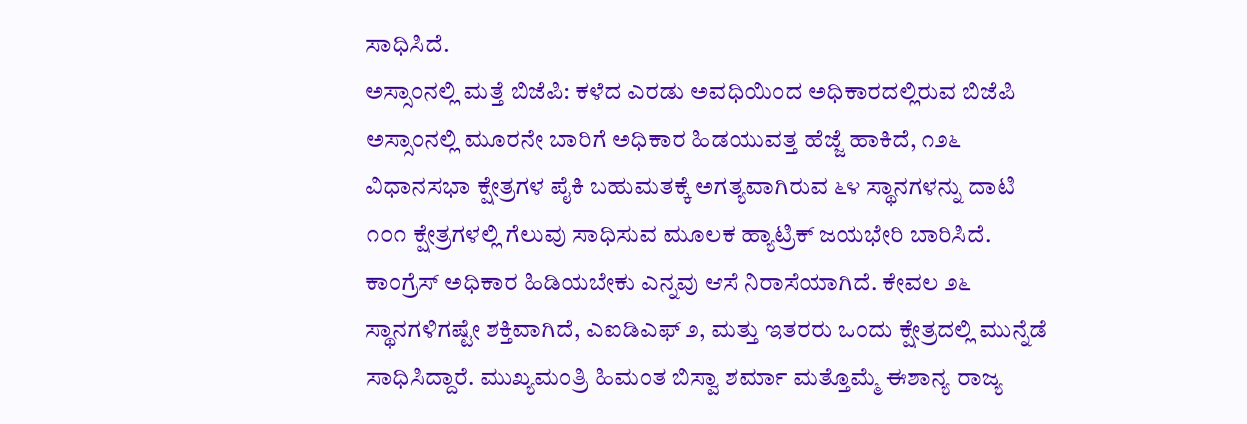ಸಾಧಿಸಿದೆ.
ಅಸ್ಸಾಂನಲ್ಲಿ ಮತ್ತೆ ಬಿಜೆಪಿ: ಕಳೆದ ಎರಡು ಅವಧಿಯಿಂದ ಅಧಿಕಾರದಲ್ಲಿರುವ ಬಿಜೆಪಿ ಅಸ್ಸಾಂನಲ್ಲಿ ಮೂರನೇ ಬಾರಿಗೆ ಅಧಿಕಾರ ಹಿಡಯುವತ್ತ ಹೆಜ್ಜೆ ಹಾಕಿದೆ, ೧೨೬ ವಿಧಾನಸಭಾ ಕ್ಷೇತ್ರಗಳ ಪೈಕಿ ಬಹುಮತಕ್ಕೆ ಅಗತ್ಯವಾಗಿರುವ ೬೪ ಸ್ಥಾನಗಳನ್ನು ದಾಟಿ ೧೦೧ ಕ್ಷೇತ್ರಗಳಲ್ಲಿ ಗೆಲುವು ಸಾಧಿಸುವ ಮೂಲಕ ಹ್ಯಾಟ್ರಿಕ್ ಜಯಭೇರಿ ಬಾರಿಸಿದೆ.
ಕಾಂಗ್ರೆಸ್ ಅಧಿಕಾರ ಹಿಡಿಯಬೇಕು ಎನ್ನವು ಆಸೆ ನಿರಾಸೆಯಾಗಿದೆ. ಕೇವಲ ೨೬ ಸ್ಥಾನಗಳಿಗಷ್ಟೇ ಶಕ್ತಿವಾಗಿದೆ, ಎಐಡಿಎಫ್ ೨, ಮತ್ತು ಇತರರು ಒಂದು ಕ್ಷೇತ್ರದಲ್ಲಿ ಮುನ್ನೆಡೆ ಸಾಧಿಸಿದ್ದಾರೆ. ಮುಖ್ಯಮಂತ್ರಿ ಹಿಮಂತ ಬಿಸ್ವಾ ಶರ್ಮಾ ಮತ್ತೊಮ್ಮೆ ಈಶಾನ್ಯ ರಾಜ್ಯ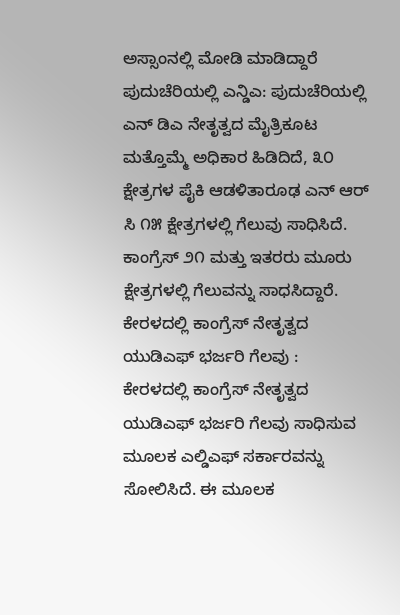ಅಸ್ಸಾಂನಲ್ಲಿ ಮೋಡಿ ಮಾಡಿದ್ದಾರೆ
ಪುದುಚೆರಿಯಲ್ಲಿ ಎನ್ಡಿಎ: ಪುದುಚೆರಿಯಲ್ಲಿ ಎನ್ ಡಿಎ ನೇತೃತ್ವದ ಮೈತ್ರಿಕೂಟ ಮತ್ತೊಮ್ಮೆ ಅಧಿಕಾರ ಹಿಡಿದಿದೆ, ೩೦ ಕ್ಷೇತ್ರಗಳ ಪೈಕಿ ಆಡಳಿತಾರೂಢ ಎನ್ ಆರ್ ಸಿ ೧೫ ಕ್ಷೇತ್ರಗಳಲ್ಲಿ ಗೆಲುವು ಸಾಧಿಸಿದೆ. ಕಾಂಗ್ರೆಸ್ ೨೧ ಮತ್ತು ಇತರರು ಮೂರು ಕ್ಷೇತ್ರಗಳಲ್ಲಿ ಗೆಲುವನ್ನು ಸಾಧಸಿದ್ದಾರೆ.
ಕೇರಳದಲ್ಲಿ ಕಾಂಗ್ರೆಸ್ ನೇತೃತ್ವದ ಯುಡಿಎಫ್ ಭರ್ಜರಿ ಗೆಲವು :
ಕೇರಳದಲ್ಲಿ ಕಾಂಗ್ರೆಸ್ ನೇತೃತ್ವದ ಯುಡಿಎಫ್ ಭರ್ಜರಿ ಗೆಲವು ಸಾಧಿಸುವ ಮೂಲಕ ಎಲ್ಡಿಎಫ್ ಸರ್ಕಾರವನ್ನು ಸೋಲಿಸಿದೆ. ಈ ಮೂಲಕ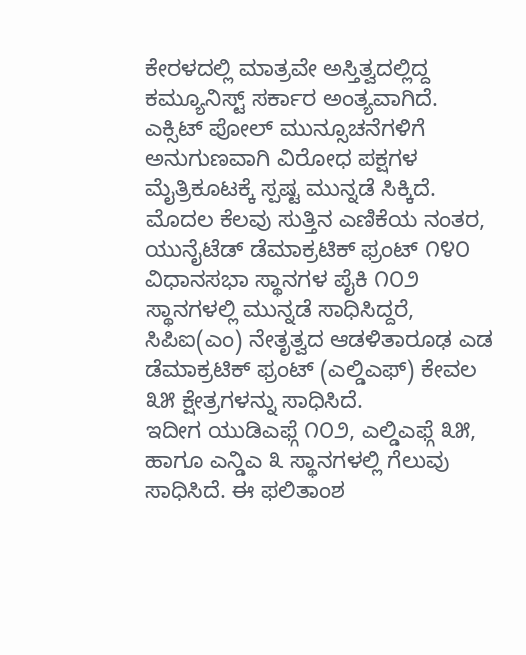ಕೇರಳದಲ್ಲಿ ಮಾತ್ರವೇ ಅಸ್ತಿತ್ವದಲ್ಲಿದ್ದ ಕಮ್ಯೂನಿಸ್ಟ್ ಸರ್ಕಾರ ಅಂತ್ಯವಾಗಿದೆ.
ಎಕ್ಸಿಟ್ ಪೋಲ್ ಮುನ್ಸೂಚನೆಗಳಿಗೆ ಅನುಗುಣವಾಗಿ ವಿರೋಧ ಪಕ್ಷಗಳ ಮೈತ್ರಿಕೂಟಕ್ಕೆ ಸ್ಪಷ್ಟ ಮುನ್ನಡೆ ಸಿಕ್ಕಿದೆ. ಮೊದಲ ಕೆಲವು ಸುತ್ತಿನ ಎಣಿಕೆಯ ನಂತರ, ಯುನೈಟೆಡ್ ಡೆಮಾಕ್ರಟಿಕ್ ಫ್ರಂಟ್ ೧೪೦ ವಿಧಾನಸಭಾ ಸ್ಥಾನಗಳ ಪೈಕಿ ೧೦೨ ಸ್ಥಾನಗಳಲ್ಲಿ ಮುನ್ನಡೆ ಸಾಧಿಸಿದ್ದರೆ, ಸಿಪಿಐ(ಎಂ) ನೇತೃತ್ವದ ಆಡಳಿತಾರೂಢ ಎಡ ಡೆಮಾಕ್ರಟಿಕ್ ಫ್ರಂಟ್ (ಎಲ್ಡಿಎಫ್) ಕೇವಲ ೩೫ ಕ್ಷೇತ್ರಗಳನ್ನು ಸಾಧಿಸಿದೆ.
ಇದೀಗ ಯುಡಿಎಫ್ಗೆ ೧೦೨, ಎಲ್ಡಿಎಫ್ಗೆ ೩೫, ಹಾಗೂ ಎನ್ಡಿಎ ೩ ಸ್ಥಾನಗಳಲ್ಲಿ ಗೆಲುವು ಸಾಧಿಸಿದೆ. ಈ ಫಲಿತಾಂಶ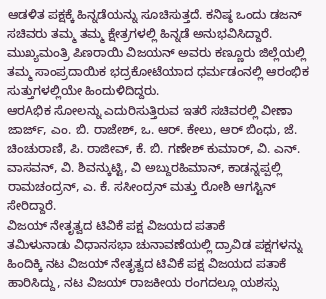ಆಡಳಿತ ಪಕ್ಷಕ್ಕೆ ಹಿನ್ನಡೆಯನ್ನು ಸೂಚಿಸುತ್ತದೆ. ಕನಿಷ್ಠ ಒಂದು ಡಜನ್ ಸಚಿವರು ತಮ್ಮ ತಮ್ಮ ಕ್ಷೇತ್ರಗಳಲ್ಲಿ ಹಿನ್ನಡೆ ಅನುಭವಿಸಿದ್ದಾರೆ. ಮುಖ್ಯಮಂತ್ರಿ ಪಿಣರಾಯಿ ವಿಜಯನ್ ಅವರು ಕಣ್ಣೂರು ಜಿಲ್ಲೆಯಲ್ಲಿ ತಮ್ಮ ಸಾಂಪ್ರದಾಯಿಕ ಭದ್ರಕೋಟೆಯಾದ ಧರ್ಮಡಂನಲ್ಲಿ ಆರಂಭಿಕ ಸುತ್ತುಗಳಲ್ಲಿಯೇ ಹಿಂದುಳಿದಿದ್ದರು.
ಆರAಭಿಕ ಸೋಲನ್ನು ಎದುರಿಸುತ್ತಿರುವ ಇತರೆ ಸಚಿವರಲ್ಲಿ ವೀಣಾ ಜಾರ್ಜ್, ಎಂ. ಬಿ. ರಾಜೇಶ್, ಒ. ಆರ್. ಕೇಲು, ಆರ್ ಬಿಂಧು, ಜೆ. ಚಿಂಚುರಾಣಿ, ಪಿ. ರಾಜೀವ್, ಕೆ. ಬಿ. ಗಣೇಶ್ ಕುಮಾರ್, ವಿ. ಎನ್. ವಾಸವನ್, ವಿ. ಶಿವನ್ಕುಟ್ಟಿ, ವಿ ಅಬ್ದುರಹಿಮಾನ್, ಕಾಡನ್ನಪ್ಪಲ್ಲಿ ರಾಮಚಂದ್ರನ್, ಎ. ಕೆ. ಸಸೀಂದ್ರನ್ ಮತ್ತು ರೋಶಿ ಆಗಸ್ಟಿನ್ ಸೇರಿದ್ದಾರೆ.
ವಿಜಯ್ ನೇತೃತ್ವದ ಟಿವಿಕೆ ಪಕ್ಷ ವಿಜಯದ ಪತಾಕೆ
ತಮಿಳುನಾಡು ವಿಧಾನಸಭಾ ಚುನಾವಣೆಯಲ್ಲಿ ದ್ರಾವಿಡ ಪಕ್ಷಗಳನ್ನು ಹಿಂದಿಕ್ಕಿ ನಟ ವಿಜಯ್ ನೇತೃತ್ವದ ಟಿವಿಕೆ ಪಕ್ಷ ವಿಜಯದ ಪತಾಕೆ ಹಾರಿಸಿದ್ದು, ನಟ ವಿಜಯ್ ರಾಜಕೀಯ ರಂಗದಲ್ಲೂ ಯಶಸ್ಸು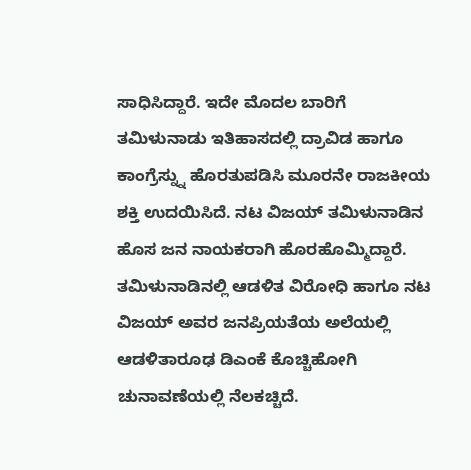ಸಾಧಿಸಿದ್ದಾರೆ. ಇದೇ ಮೊದಲ ಬಾರಿಗೆ ತಮಿಳುನಾಡು ಇತಿಹಾಸದಲ್ಲಿ ದ್ರಾವಿಡ ಹಾಗೂ ಕಾಂಗ್ರೆಸ್ನ್ನು ಹೊರತುಪಡಿಸಿ ಮೂರನೇ ರಾಜಕೀಯ ಶಕ್ತಿ ಉದಯಿಸಿದೆ. ನಟ ವಿಜಯ್ ತಮಿಳುನಾಡಿನ ಹೊಸ ಜನ ನಾಯಕರಾಗಿ ಹೊರಹೊಮ್ಮಿದ್ದಾರೆ.
ತಮಿಳುನಾಡಿನಲ್ಲಿ ಆಡಳಿತ ವಿರೋಧಿ ಹಾಗೂ ನಟ ವಿಜಯ್ ಅವರ ಜನಪ್ರಿಯತೆಯ ಅಲೆಯಲ್ಲಿ ಆಡಳಿತಾರೂಢ ಡಿಎಂಕೆ ಕೊಚ್ಚಿಹೋಗಿ ಚುನಾವಣೆಯಲ್ಲಿ ನೆಲಕಚ್ಚಿದೆ.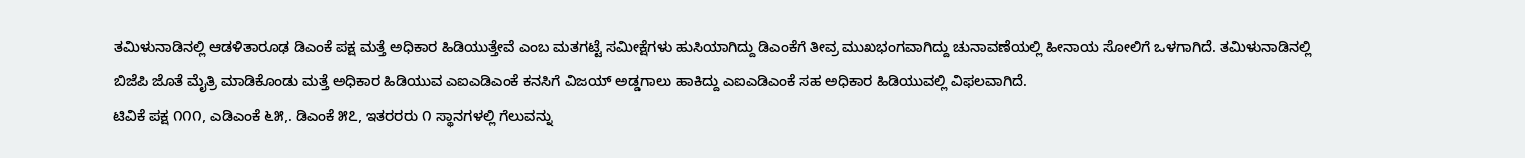ತಮಿಳುನಾಡಿನಲ್ಲಿ ಆಡಳಿತಾರೂಢ ಡಿಎಂಕೆ ಪಕ್ಷ ಮತ್ತೆ ಅಧಿಕಾರ ಹಿಡಿಯುತ್ತೇವೆ ಎಂಬ ಮತಗಟ್ಟೆ ಸಮೀಕ್ಷೆಗಳು ಹುಸಿಯಾಗಿದ್ದು ಡಿಎಂಕೆಗೆ ತೀವ್ರ ಮುಖಭಂಗವಾಗಿದ್ದು ಚುನಾವಣೆಯಲ್ಲಿ ಹೀನಾಯ ಸೋಲಿಗೆ ಒಳಗಾಗಿದೆ. ತಮಿಳುನಾಡಿನಲ್ಲಿ ಬಿಜೆಪಿ ಜೊತೆ ಮೈತ್ರಿ ಮಾಡಿಕೊಂಡು ಮತ್ತೆ ಅಧಿಕಾರ ಹಿಡಿಯುವ ಎಐಎಡಿಎಂಕೆ ಕನಸಿಗೆ ವಿಜಯ್ ಅಡ್ಡಗಾಲು ಹಾಕಿದ್ದು ಎಐಎಡಿಎಂಕೆ ಸಹ ಅಧಿಕಾರ ಹಿಡಿಯುವಲ್ಲಿ ವಿಫಲವಾಗಿದೆ.
ಟಿವಿಕೆ ಪಕ್ಷ ೧೧೧, ಎಡಿಎಂಕೆ ೬೫,. ಡಿಎಂಕೆ ೫೭, ಇತರರರು ೧ ಸ್ಥಾನಗಳಲ್ಲಿ ಗೆಲುವನ್ನು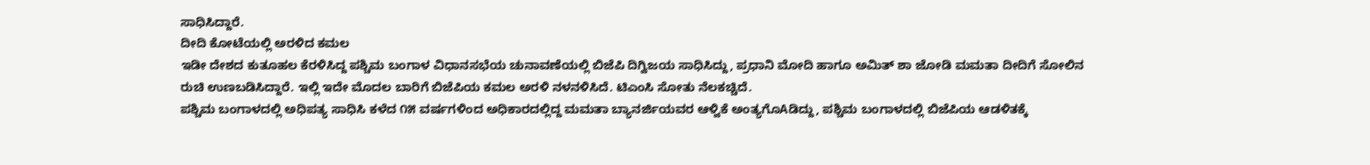ಸಾಧಿಸಿದ್ದಾರೆ.
ದೀದಿ ಕೋಟೆಯಲ್ಲಿ ಅರಳಿದ ಕಮಲ
ಇಡೀ ದೇಶದ ಕುತೂಹಲ ಕೆರಳಿಸಿದ್ದ ಪಶ್ಚಿಮ ಬಂಗಾಳ ವಿಧಾನಸಭೆಯ ಚುನಾವಣೆಯಲ್ಲಿ ಬಿಜೆಪಿ ದಿಗ್ವಿಜಯ ಸಾಧಿಸಿದ್ದು, ಪ್ರಧಾನಿ ಮೋದಿ ಹಾಗೂ ಅಮಿತ್ ಶಾ ಜೋಡಿ ಮಮತಾ ದೀದಿಗೆ ಸೋಲಿನ ರುಚಿ ಉಣಬಡಿಸಿದ್ದಾರೆ. ಇಲ್ಲಿ ಇದೇ ಮೊದಲ ಬಾರಿಗೆ ಬಿಜೆಪಿಯ ಕಮಲ ಅರಳಿ ನಳನಳಿಸಿದೆ. ಟಿಎಂಸಿ ಸೋತು ನೆಲಕಚ್ಚಿದೆ.
ಪಶ್ಚಿಮ ಬಂಗಾಳದಲ್ಲಿ ಅಧಿಪತ್ಯ ಸಾಧಿಸಿ ಕಳೆದ ೧೫ ವರ್ಷಗಳಿಂದ ಅಧಿಕಾರದಲ್ಲಿದ್ದ ಮಮತಾ ಬ್ಯಾನರ್ಜಿಯವರ ಆಳ್ವಿಕೆ ಅಂತ್ಯಗೊAಡಿದ್ದು, ಪಶ್ಚಿಮ ಬಂಗಾಳದಲ್ಲಿ ಬಿಜೆಪಿಯ ಆಡಳಿತಕ್ಕೆ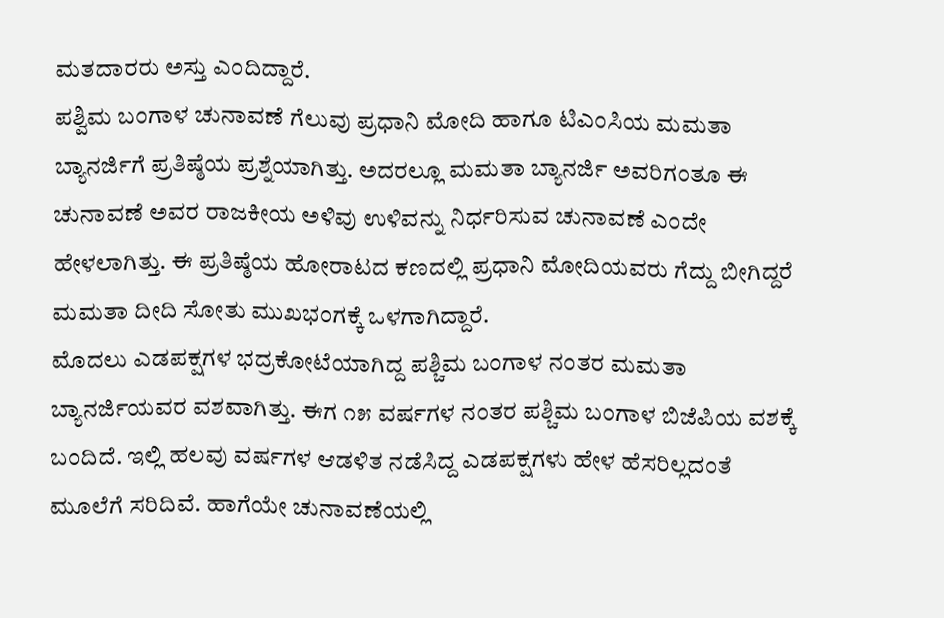ಮತದಾರರು ಅಸ್ತು ಎಂದಿದ್ದಾರೆ.
ಪಶ್ವಿಮ ಬಂಗಾಳ ಚುನಾವಣೆ ಗೆಲುವು ಪ್ರಧಾನಿ ಮೋದಿ ಹಾಗೂ ಟಿಎಂಸಿಯ ಮಮತಾ ಬ್ಯಾನರ್ಜಿಗೆ ಪ್ರತಿಷ್ಠೆಯ ಪ್ರಶ್ನೆಯಾಗಿತ್ತು. ಅದರಲ್ಲೂ ಮಮತಾ ಬ್ಯಾನರ್ಜಿ ಅವರಿಗಂತೂ ಈ ಚುನಾವಣೆ ಅವರ ರಾಜಕೀಯ ಅಳಿವು ಉಳಿವನ್ನು ನಿರ್ಧರಿಸುವ ಚುನಾವಣೆ ಎಂದೇ ಹೇಳಲಾಗಿತ್ತು. ಈ ಪ್ರತಿಷ್ಠೆಯ ಹೋರಾಟದ ಕಣದಲ್ಲಿ ಪ್ರಧಾನಿ ಮೋದಿಯವರು ಗೆದ್ದು ಬೀಗಿದ್ದರೆ ಮಮತಾ ದೀದಿ ಸೋತು ಮುಖಭಂಗಕ್ಕೆ ಒಳಗಾಗಿದ್ದಾರೆ.
ಮೊದಲು ಎಡಪಕ್ಷಗಳ ಭದ್ರಕೋಟೆಯಾಗಿದ್ದ ಪಶ್ಚಿಮ ಬಂಗಾಳ ನಂತರ ಮಮತಾ ಬ್ಯಾನರ್ಜಿಯವರ ವಶವಾಗಿತ್ತು. ಈಗ ೧೫ ವರ್ಷಗಳ ನಂತರ ಪಶ್ಚಿಮ ಬಂಗಾಳ ಬಿಜೆಪಿಯ ವಶಕ್ಕೆ ಬಂದಿದೆ. ಇಲ್ಲಿ ಹಲವು ವರ್ಷಗಳ ಆಡಳಿತ ನಡೆಸಿದ್ದ ಎಡಪಕ್ಷಗಳು ಹೇಳ ಹೆಸರಿಲ್ಲದಂತೆ ಮೂಲೆಗೆ ಸರಿದಿವೆ. ಹಾಗೆಯೇ ಚುನಾವಣೆಯಲ್ಲಿ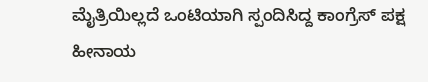ಮೈತ್ರಿಯಿಲ್ಲದೆ ಒಂಟಿಯಾಗಿ ಸ್ಪಂದಿಸಿದ್ದ ಕಾಂಗ್ರೆಸ್ ಪಕ್ಷ ಹೀನಾಯ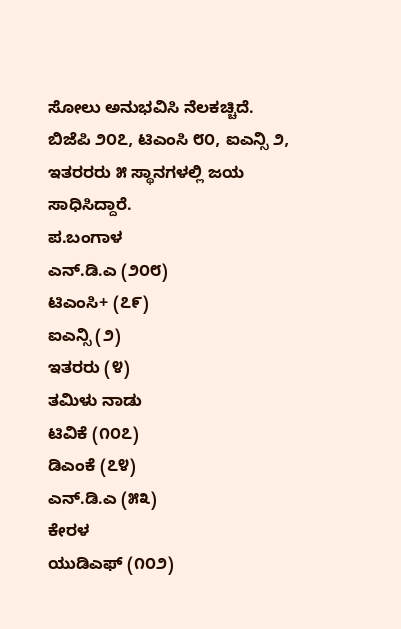ಸೋಲು ಅನುಭವಿಸಿ ನೆಲಕಚ್ಚಿದೆ.
ಬಿಜೆಪಿ ೨೦೭, ಟಿಎಂಸಿ ೮೦, ಐಎನ್ಸಿ ೨, ಇತರರರು ೫ ಸ್ಥಾನಗಳಲ್ಲಿ ಜಯ ಸಾಧಿಸಿದ್ದಾರೆ.
ಪ.ಬಂಗಾಳ
ಎನ್.ಡಿ.ಎ (೨೦೮)
ಟಿಎಂಸಿ+ (೭೯)
ಐಎನ್ಸಿ (೨)
ಇತರರು (೪)
ತಮಿಳು ನಾಡು
ಟಿವಿಕೆ (೧೦೭)
ಡಿಎಂಕೆ (೭೪)
ಎನ್.ಡಿ.ಎ (೫೩)
ಕೇರಳ
ಯುಡಿಎಫ್ (೧೦೨)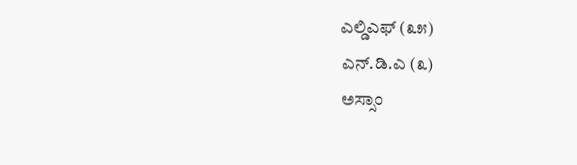ಎಲ್ಡಿಎಫ್ (೩೫)
ಎನ್.ಡಿ.ಎ (೩)
ಅಸ್ಸಾಂ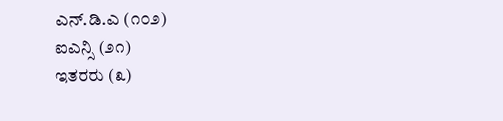ಎನ್.ಡಿ.ಎ (೧೦೨)
ಐಎನ್ಸಿ (೨೧)
ಇತರರು (೩)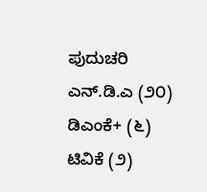ಪುದುಚರಿ
ಎನ್.ಡಿ.ಎ (೨೦)
ಡಿಎಂಕೆ+ (೬)
ಟಿವಿಕೆ (೨)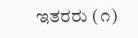ಇತರರು (೧)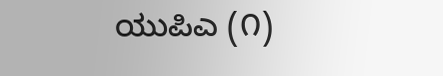ಯುಪಿಎ (೧)